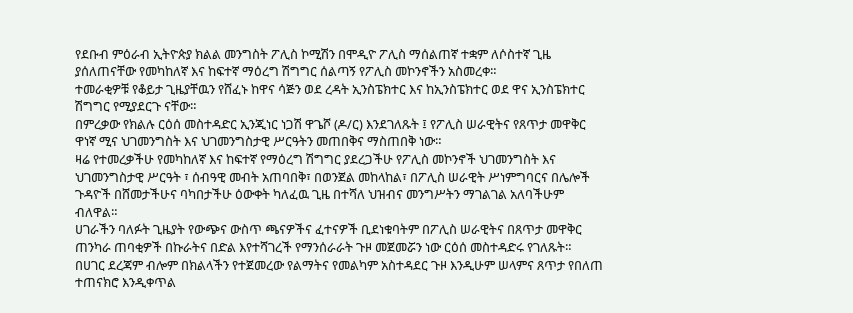የደቡብ ምዕራብ ኢትዮጵያ ክልል መንግስት ፖሊስ ኮሚሽን በሞዲዮ ፖሊስ ማሰልጠኛ ተቋም ለሶስተኛ ጊዜ ያሰለጠናቸው የመካከለኛ እና ከፍተኛ ማዕረግ ሽግግር ሰልጣኝ የፖሊስ መኮንኖችን አስመረቀ።
ተመራቂዎቹ የቆይታ ጊዜያቸዉን የሸፈኑ ከዋና ሳጅን ወደ ረዳት ኢንስፔክተር እና ከኢንስፔክተር ወደ ዋና ኢንስፔክተር ሽግግር የሚያደርጉ ናቸው።
በምረቃው የክልሉ ርዕሰ መስተዳድር ኢንጂነር ነጋሽ ዋጌሾ (ዶ/ር) እንደገለጹት ፤ የፖሊስ ሠራዊትና የጸጥታ መዋቅር ዋነኛ ሚና ህገመንግስት እና ህገመንግስታዊ ሥርዓትን መጠበቅና ማስጠበቅ ነው።
ዛሬ የተመረቃችሁ የመካከለኛ እና ከፍተኛ የማዕረግ ሽግግር ያደረጋችሁ የፖሊስ መኮንኖች ህገመንግስት እና ህገመንግስታዊ ሥርዓት ፣ ሰብዓዊ መብት አጠባበቅ፣ በወንጀል መከላከል፣ በፖሊስ ሠራዊት ሥነምግባርና በሌሎች ጉዳዮች በሸመታችሁና ባካበታችሁ ዕውቀት ካለፈዉ ጊዜ በተሻለ ህዝብና መንግሥትን ማገልገል አለባችሁም ብለዋል።
ሀገራችን ባለፉት ጊዜያት የውጭና ውስጥ ጫናዎችና ፈተናዎች ቢደነቁባትም በፖሊስ ሠራዊትና በጸጥታ መዋቅር ጠንካራ ጠባቂዎች በኩራትና በድል እየተሻገረች የማንሰራራት ጉዞ መጀመሯን ነው ርዕሰ መስተዳድሩ የገለጹት።
በሀገር ደረጃም ብሎም በክልላችን የተጀመረው የልማትና የመልካም አስተዳደር ጉዞ እንዲሁም ሠላምና ጸጥታ የበለጠ ተጠናክሮ እንዲቀጥል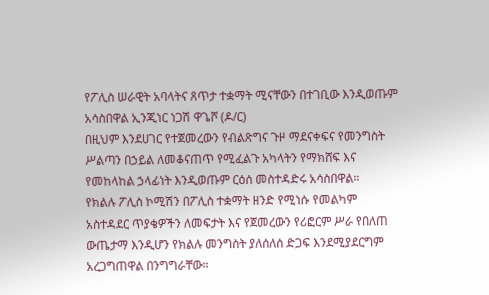የፖሊስ ሠራዊት አባላትና ጸጥታ ተቋማት ሚናቸውን በተገቢው እንዲወጡም አሳስበዋል ኢንጂነር ነጋሽ ዋጌሾ (ዶ/ር)
በዚህም እንደሀገር የተጀመረውን የብልጽግና ጉዞ ማደናቀፍና የመንግስት ሥልጣን በኃይል ለመቆናጠጥ የሚፈልጉ አካላትን የማክሸፍ እና የመከላከል ኃላፊነት እንዲወጡም ርዕሰ መስተዳድሩ አሳስበዋል።
የክልሉ ፖሊስ ኮሚሽን በፖሊስ ተቋማት ዘንድ የሚነሱ የመልካም አስተዳደር ጥያቄዎችን ለመፍታት እና የጀመረውን የሪፎርም ሥራ የበለጠ ውጤታማ እንዲሆን የክልሉ መንግስት ያለሰለሰ ድጋፍ እንደሚያደርግም አረጋግጠዋል በንግግራቸው።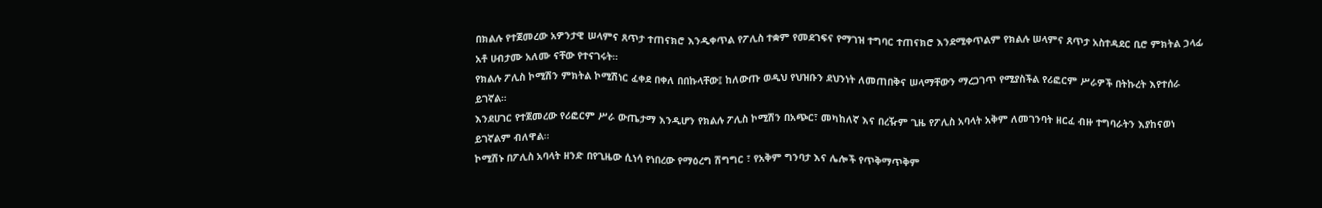በክልሉ የተጀመረው አዎንታዊ ሠላምና ጸጥታ ተጠናክሮ እንዲቀጥል የፖሊስ ተቋም የመደገፍና የማገዝ ተግባር ተጠናክሮ እንደሚቀጥልም የክልሉ ሠላምና ጸጥታ አስተዳደር ቢሮ ምክትል ኃላፊ አቶ ሀብታሙ አለሙ ናቸው የተናገሩት።
የክልሉ ፖሊስ ኮሚሽን ምክትል ኮሚሽነር ፈቀደ በቀለ በበኩላቸው፤ ከለውጡ ወዲህ የህዝቡን ደህንነት ለመጠበቅና ሠላማቸውን ማረጋገጥ የሚያስችል የሪፎርም ሥራዎች በትኩረት እየተሰራ ይገኛል።
እንደሀገር የተጀመረው የሪፎርም ሥራ ውጤታማ እንዲሆን የክልሉ ፖሊስ ኮሚሽን በአጭር፣ መካከለኛ እና በረዥም ጊዜ የፖሊስ አባላት አቅም ለመገንባት ዘርፈ ብዙ ተግባራትን እያከናወነ ይገኛልም ብለዋል።
ኮሚሽኑ በፖሊስ አባላት ዘንድ በየጊዜው ሲነሳ የነበረው የማዕረግ ሽግግር ፣ የአቅም ግንባታ እና ሌሎች የጥቅማጥቅም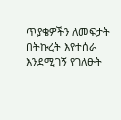ጥያቄዎችን ለመፍታት በትኩረት እየተሰራ እንደሚገኝ የገለፁት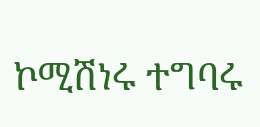ኮሚሽነሩ ተግባሩ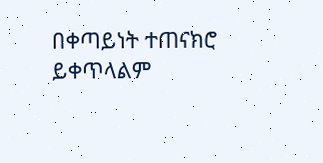በቀጣይነት ተጠናክሮ ይቀጥላልም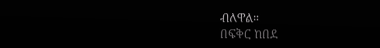ብለዋል።
በፍቅር ከበደ